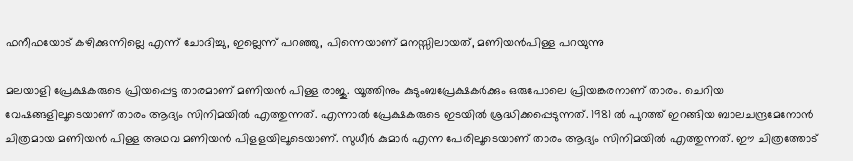ഫനീഫയോട് കഴിക്കുന്നില്ലെ എന്ന് ചോദിച്ചു, ഇല്ലെന്ന് പറഞ്ഞു, പിന്നെയാണ് മനസ്സിലായത്, മണിയന്‍പിള്ള പറയുന്നു

മലയാളി പ്രേക്ഷകരുടെ പ്രിയപ്പെട്ട താരമാണ് മണിയൻ പിള്ള രാജു. യൂത്തിനും കുടുംബപ്രേക്ഷകർക്കും ഒരുപോലെ പ്രിയങ്കരനാണ് താരം. ചെറിയ വേഷങ്ങളിലൂടെയാണ് താരം ആദ്യം സിനിമയിൽ എത്തുന്നത്. എന്നാൽ പ്രേക്ഷകരുടെ ഇടയിൽ ശ്രദ്ധിക്കപ്പെടുന്നത്. 1981 ൽ പുറത്ത് ഇറങ്ങിയ ബാലചന്ദ്രമേനോൻ ചിത്രമായ മണിയൻ പിള്ള അഥവ മണിയൻ പിളളയിലൂടെയാണ്. സുധീർ കുമാർ എന്ന പേരിലൂടെയാണ് താരം ആദ്യം സിനിമയിൽ എത്തുന്നത്. ഈ ചിത്രത്തോട്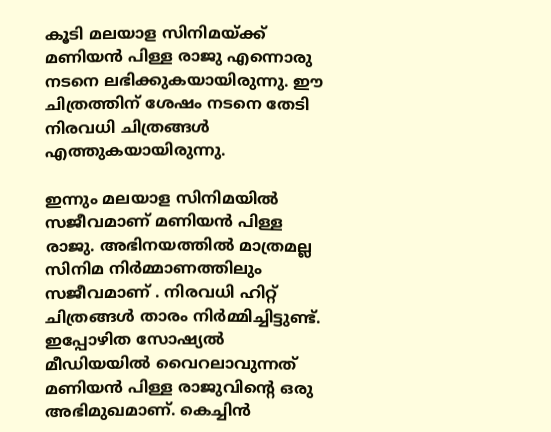കൂടി മലയാള സിനിമയ്ക്ക് മണിയൻ പിള്ള രാജു എന്നൊരു നടനെ ലഭിക്കുകയായിരുന്നു. ഈ ചിത്രത്തിന് ശേഷം നടനെ തേടി നിരവധി ചിത്രങ്ങൾ എത്തുകയായിരുന്നു.

ഇന്നും മലയാള സിനിമയിൽ സജീവമാണ് മണിയൻ പിള്ള രാജു. അഭിനയത്തിൽ മാത്രമല്ല സിനിമ നിർമ്മാണത്തിലും സജീവമാണ് . നിരവധി ഹിറ്റ് ചിത്രങ്ങൾ താരം നിർമ്മിച്ചിട്ടുണ്ട്. ഇപ്പോഴിത സോഷ്യൽ മീഡിയയിൽ വൈറലാവുന്നത് മണിയൻ പിള്ള രാജുവിന്റെ ഒരു അഭിമുഖമാണ്. കെച്ചിൻ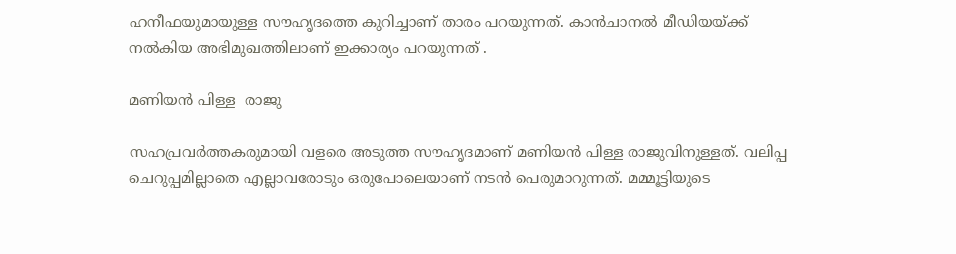ഹനീഫയുമായുള്ള സൗഹൃദത്തെ കുറിച്ചാണ് താരം പറയുന്നത്. കാന്‍ചാനല്‍ മീഡിയയ്ക്ക് നല്‍കിയ അഭിമുഖത്തിലാണ് ഇക്കാര്യം പറയുന്നത് .

മണിയൻ പിള്ള  രാജു

സഹപ്രവർത്തകരുമായി വളരെ അടുത്ത സൗഹൃദമാണ് മണിയൻ പിള്ള രാജുവിനുള്ളത്. വലിപ്പ ചെറുപ്പമില്ലാതെ എല്ലാവരോടും ഒരുപോലെയാണ് നടൻ പെരുമാറുന്നത്. മമ്മൂട്ടിയുടെ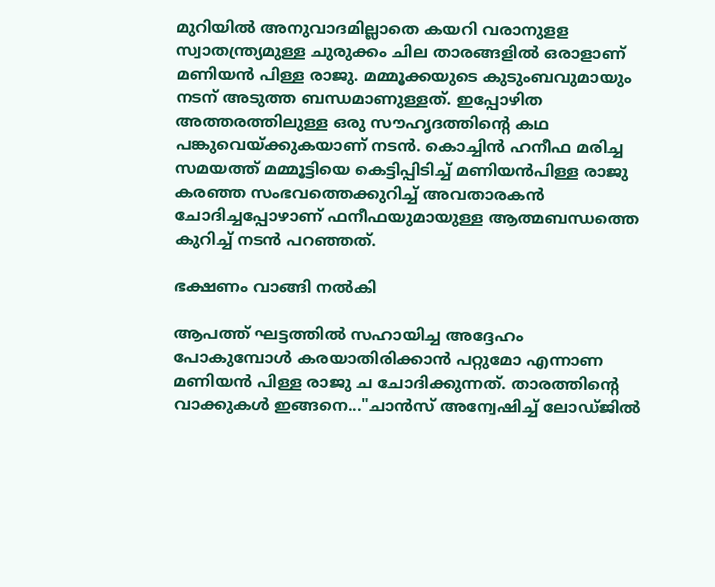മുറിയിൽ അനുവാദമില്ലാതെ കയറി വരാനുളള സ്വാതന്ത്ര്യമുള്ള ചുരുക്കം ചില താരങ്ങളിൽ ഒരാളാണ് മണിയൻ പിള്ള രാജു. മമ്മൂക്കയുടെ കുടുംബവുമായും നടന് അടുത്ത ബന്ധമാണുള്ളത്. ഇപ്പോഴിത അത്തരത്തിലുള്ള ഒരു സൗഹൃദത്തിന്റെ കഥ പങ്കുവെയ്ക്കുകയാണ് നടൻ. കൊച്ചിന്‍ ഹനീഫ മരിച്ച സമയത്ത് മമ്മൂട്ടിയെ കെട്ടിപ്പിടിച്ച് മണിയന്‍പിള്ള രാജു കരഞ്ഞ സംഭവത്തെക്കുറിച്ച് അവതാരകന്‍ ചോദിച്ചപ്പോഴാണ് ഫനീഫയുമായുള്ള ആത്മബന്ധത്തെ കുറിച്ച് നടൻ പറഞ്ഞത്.

ഭക്ഷണം വാങ്ങി നൽകി

ആപത്ത് ഘട്ടത്തിൽ സഹായിച്ച അദ്ദേഹം പോകുമ്പോൾ കരയാതിരിക്കാൻ പറ്റുമോ എന്നാണ മണിയൻ പിള്ള രാജു ച ചോദിക്കുന്നത്. താരത്തിന്റെ വാക്കുകൾ ഇങ്ങനെ..."ചാന്‍സ് അന്വേഷിച്ച് ലോഡ്ജില്‍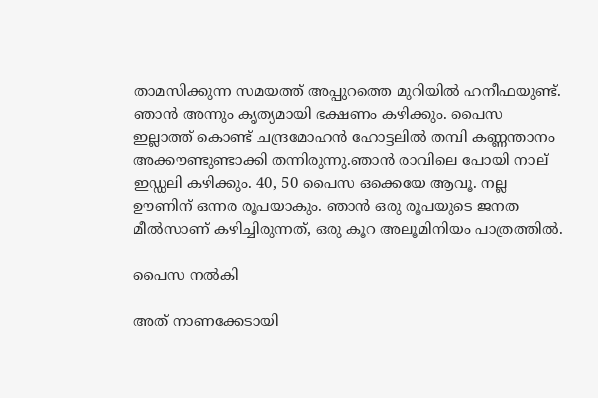താമസിക്കുന്ന സമയത്ത് അപ്പുറത്തെ മുറിയില്‍ ഹനീഫയുണ്ട്. ഞാന്‍ അന്നും കൃത്യമായി ഭക്ഷണം കഴിക്കും. പൈസ ഇല്ലാത്ത് കൊണ്ട് ചന്ദ്രമോഹന്‍ ഹോട്ടലില്‍ തമ്പി കണ്ണന്താനം അക്കൗണ്ടുണ്ടാക്കി തന്നിരുന്നു.ഞാന്‍ രാവിലെ പോയി നാല് ഇഡ്ഡലി കഴിക്കും. 40, 50 പൈസ ഒക്കെയേ ആവൂ. നല്ല ഊണിന് ഒന്നര രൂപയാകും. ഞാന്‍ ഒരു രൂപയുടെ ജനത മീല്‍സാണ് കഴിച്ചിരുന്നത്, ഒരു കൂറ അലൂമിനിയം പാത്രത്തില്‍.

പൈസ നൽകി

അത് നാണക്കേടായി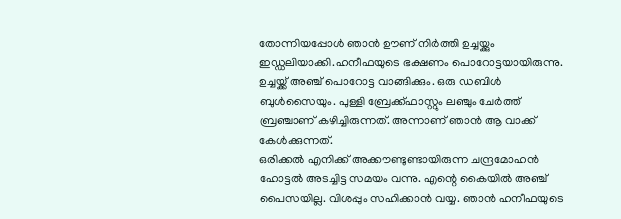തോന്നിയപ്പോള്‍ ഞാന്‍ ഊണ് നിര്‍ത്തി ഉച്ചയ്ക്കും ഇഡ്ഡലിയാക്കി.ഹനീഫയുടെ ഭക്ഷണം പൊറോട്ടയായിരുന്നു. ഉച്ചയ്ക്ക് അഞ്ച് പൊറോട്ട വാങ്ങിക്കും. ഒരു ഡബിള്‍ ബുള്‍സൈയും. പുള്ളി ബ്രേക്ക്ഫാസ്റ്റും ലഞ്ചും ചേര്‍ത്ത് ബ്രഞ്ചാണ് കഴിച്ചിരുന്നത്. അന്നാണ് ഞാന്‍ ആ വാക്ക് കേള്‍ക്കുന്നത്.
ഒരിക്കല്‍ എനിക്ക് അക്കൗണ്ടുണ്ടായിരുന്ന ചന്ദ്രമോഹന്‍ ഹോട്ടല്‍ അടച്ചിട്ട സമയം വന്നു. എന്റെ കൈയില്‍ അഞ്ച് പൈസയില്ല. വിശപ്പും സഹിക്കാന്‍ വയ്യ. ഞാന്‍ ഹനീഫയുടെ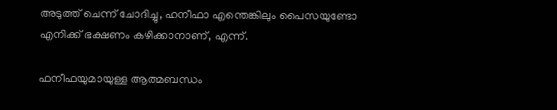അടുത്ത് ചെന്ന് ചോദിച്ചു, ഹനീഫാ എന്തെങ്കിലും പൈസയുണ്ടോ എനിക്ക് ഭക്ഷണം കഴിക്കാനാണ്, എന്ന്.

ഫനീഫയുമായുള്ള ആത്മബന്ധം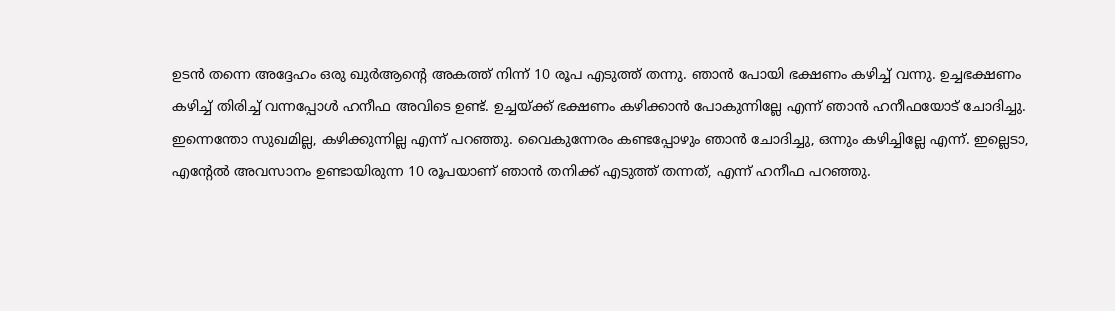ഉടൻ തന്നെ അദ്ദേഹം ഒരു ഖുര്‍ആന്റെ അകത്ത് നിന്ന് 10 രൂപ എടുത്ത് തന്നു. ഞാന്‍ പോയി ഭക്ഷണം കഴിച്ച് വന്നു. ഉച്ചഭക്ഷണം കഴിച്ച് തിരിച്ച് വന്നപ്പോൾ ഹനീഫ അവിടെ ഉണ്ട്. ഉച്ചയ്ക്ക് ഭക്ഷണം കഴിക്കാന്‍ പോകുന്നില്ലേ എന്ന് ഞാന്‍ ഹനീഫയോട് ചോദിച്ചു. ഇന്നെന്തോ സുഖമില്ല, കഴിക്കുന്നില്ല എന്ന് പറഞ്ഞു. വൈകുന്നേരം കണ്ടപ്പോഴും ഞാന്‍ ചോദിച്ചു, ഒന്നും കഴിച്ചില്ലേ എന്ന്. ഇല്ലെടാ, എന്റേല്‍ അവസാനം ഉണ്ടായിരുന്ന 10 രൂപയാണ് ഞാന്‍ തനിക്ക് എടുത്ത് തന്നത്, എന്ന് ഹനീഫ പറഞ്ഞു.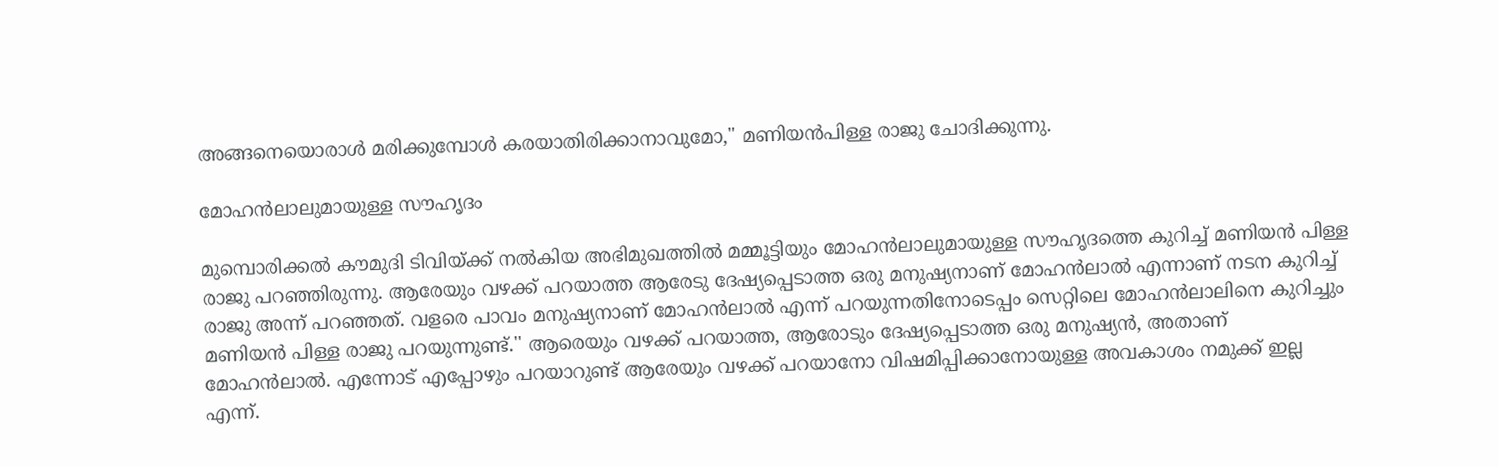അങ്ങനെയൊരാള്‍ മരിക്കുമ്പോള്‍ കരയാതിരിക്കാനാവുമോ," മണിയന്‍പിള്ള രാജു ചോദിക്കുന്നു.

മോഹൻലാലുമായുള്ള സൗഹൃദം

മുമ്പൊരിക്കൽ കൗമുദി ടിവിയ്ക്ക് നൽകിയ അഭിമുഖത്തിൽ മമ്മൂട്ടിയും മോഹൻലാലുമായുള്ള സൗഹൃദത്തെ കുറിച്ച് മണിയൻ പിള്ള രാജു പറഞ്ഞിരുന്നു. ആരേയും വഴക്ക് പറയാത്ത ആരേടു ദേഷ്യപ്പെടാത്ത ഒരു മനുഷ്യനാണ് മോഹൻലാൽ എന്നാണ് നടന കുറിച്ച് രാജു അന്ന് പറഞ്ഞത്. വളരെ പാവം മനുഷ്യനാണ് മോഹൻലാൽ എന്ന് പറയുന്നതിനോടെപ്പം സെറ്റിലെ മോഹൻലാലിനെ കുറിച്ചും മണിയൻ പിള്ള രാജു പറയുന്നുണ്ട്.'' ആരെയും വഴക്ക് പറയാത്ത, ആരോടും ദേഷ്യപ്പെടാത്ത ഒരു മനുഷ്യൻ, അതാണ് മോഹൻലാൽ. എന്നോട് എപ്പോഴും പറയാറുണ്ട് ആരേയും വഴക്ക് പറയാനോ വിഷമിപ്പിക്കാനോയുള്ള അവകാശം നമുക്ക് ഇല്ല എന്ന്.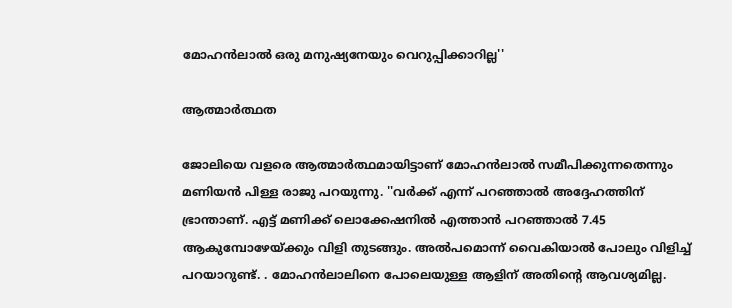മോഹൻലാൽ ഒരു മനുഷ്യനേയും വെറുപ്പിക്കാറില്ല''

ആത്മാർത്ഥത

ജോലിയെ വളരെ ആത്മാർത്ഥമായിട്ടാണ് മോഹൻലാൽ സമീപിക്കുന്നതെന്നും മണിയൻ പിള്ള രാജു പറയുന്നു. ''വർക്ക് എന്ന് പറഞ്ഞാൽ അദ്ദേഹത്തിന് ഭ്രാന്താണ്. എട്ട് മണിക്ക് ലൊക്കേഷനിൽ എത്താൻ പറഞ്ഞാൽ 7.45 ആകുമ്പോഴേയ്ക്കും വിളി തുടങ്ങും. അൽപമൊന്ന് വൈകിയാൽ പോലും വിളിച്ച് പറയാറുണ്ട്. . മോഹൻലാലിനെ പോലെയുള്ള ആളിന് അതിന്റെ ആവശ്യമില്ല.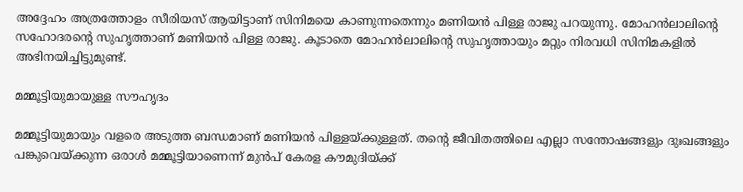അദ്ദേഹം അത്രത്തോളം സീരിയസ് ആയിട്ടാണ് സിനിമയെ കാണുന്നതെന്നും മണിയൻ പിള്ള രാജു പറയുന്നു. മോഹൻലാലിന്റെ സഹോദരന്റെ സുഹൃത്താണ് മണിയൻ പിള്ള രാജു. കൂടാതെ മോഹൻലാലിന്റെ സുഹൃത്തായും മറ്റും നിരവധി സിനിമകളിൽ അഭിനയിച്ചിട്ടുമുണ്ട്.

മമ്മൂട്ടിയുമായുള്ള സൗഹൃദം

മമ്മൂട്ടിയുമായും വളരെ അടുത്ത ബന്ധമാണ് മണിയൻ പിള്ളയ്ക്കുള്ളത്. തന്റെ ജീവിതത്തിലെ എല്ലാ സന്തോഷങ്ങളും ദുഃഖങ്ങളും പങ്കുവെയ്ക്കുന്ന ഒരാൾ മമ്മൂട്ടിയാണെന്ന് മുൻപ് കേരള കൗമുദിയ്ക്ക്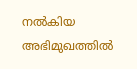നൽകിയ അഭിമുഖത്തിൽ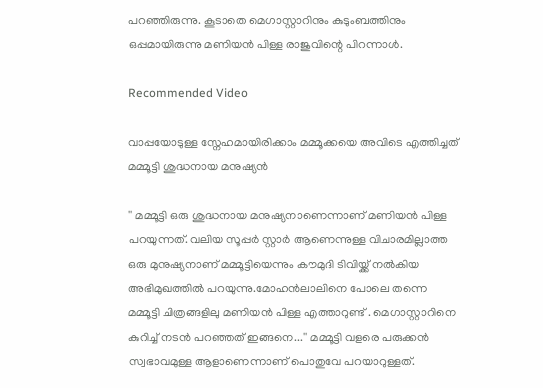പറഞ്ഞിരുന്നു. കൂടാതെ മെഗാസ്റ്റാറിനും കുടുംബത്തിനും ഒപ്പമായിരുന്നു മണിയൻ പിള്ള രാജുവിന്റെ പിറന്നാൾ.

Recommended Video

വാപ്പയോടുള്ള സ്നേഹമായിരിക്കാം മമ്മൂക്കയെ അവിടെ എത്തിച്ചത്
മമ്മൂട്ടി ശുദ്ധനായ മനുഷ്യൻ

'' മമ്മൂട്ടി ഒരു ശുദ്ധനായ മനുഷ്യനാണെന്നാണ് മണിയൻ പിള്ള പറയുന്നത്. വലിയ സൂപ്പർ സ്റ്റാർ ആണെന്നുള്ള വിചാരമില്ലാത്ത ഒരു മുനുഷ്യനാണ് മമ്മൂട്ടിയെന്നും കൗമുദി ടിവിയ്ക്ക് നൽകിയ അഭിമുഖത്തിൽ പറയുന്നു.മോഹൻലാലിനെ പോലെ തന്നെ മമ്മൂട്ടി ചിത്രങ്ങളിലു മണിയൻ പിള്ള എത്താറുണ്ട് . മെഗാസ്റ്റാറിനെ കുറിച്ച് നടൻ പറഞ്ഞത് ഇങ്ങനെ...'' മമ്മൂട്ടി വളരെ പരുക്കന്‍ സ്വഭാവമുള്ള ആളാണെന്നാണ് പൊതുവേ പറയാറുള്ളത്.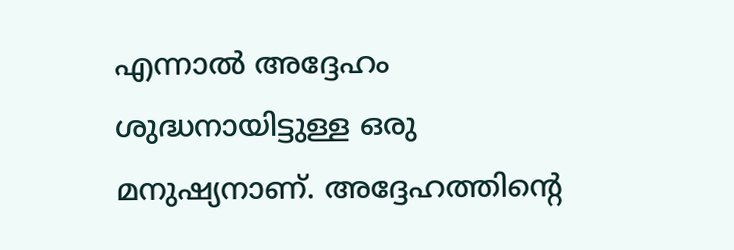എന്നാല്‍ അദ്ദേഹം ശുദ്ധനായിട്ടുള്ള ഒരു മനുഷ്യനാണ്. അദ്ദേഹത്തിന്റെ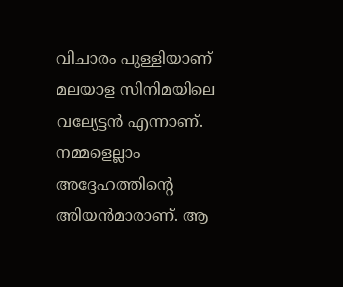വിചാരം പുള്ളിയാണ് മലയാള സിനിമയിലെ വല്യേട്ടന്‍ എന്നാണ്. നമ്മളെല്ലാം അദ്ദേഹത്തിന്റെ അിയന്‍മാരാണ്. ആ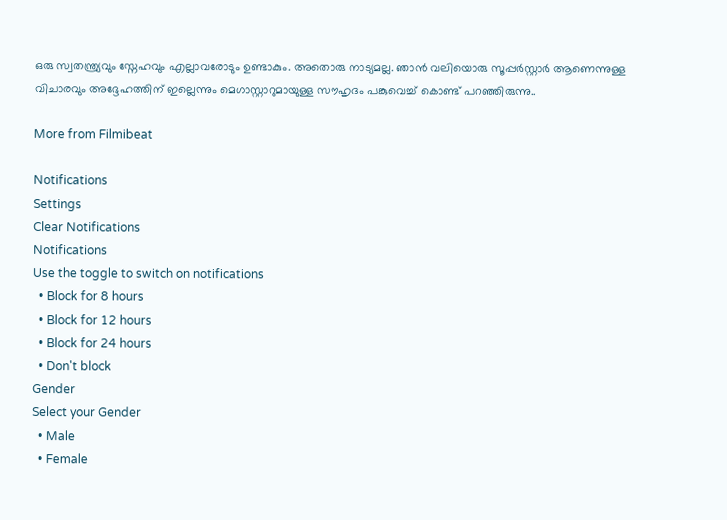ഒരു സ്വതന്ത്ര്യവും സ്നേഹവും എല്ലാവരോടും ഉണ്ടാകും. അതൊരു നാട്യമല്ല. ഞാന്‍ വലിയൊരു സൂപ്പര്‍സ്റ്റാര്‍ ആണെന്നുള്ള വിചാരവും അദ്ദേഹത്തിന് ഇല്ലെന്നും മെഗാസ്റ്റാറുമായുള്ള സൗഹൃദം പങ്കുവെച്ച് കൊണ്ട് പറഞ്ഞിരുന്നു..

More from Filmibeat

Notifications
Settings
Clear Notifications
Notifications
Use the toggle to switch on notifications
  • Block for 8 hours
  • Block for 12 hours
  • Block for 24 hours
  • Don't block
Gender
Select your Gender
  • Male
  • Female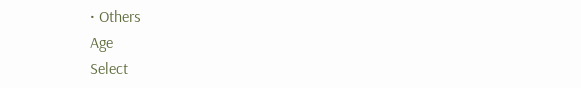• Others
Age
Select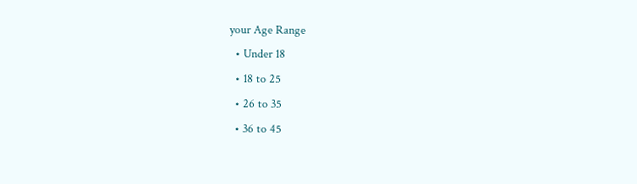your Age Range
  • Under 18
  • 18 to 25
  • 26 to 35
  • 36 to 45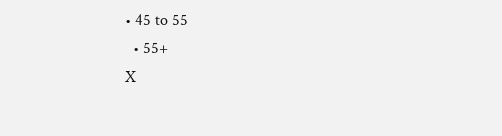• 45 to 55
  • 55+
X